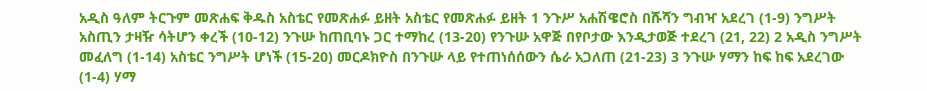አዲስ ዓለም ትርጉም መጽሐፍ ቅዱስ አስቴር የመጽሐፉ ይዘት አስቴር የመጽሐፉ ይዘት 1 ንጉሥ አሐሽዌሮስ በሹሻን ግብዣ አደረገ (1-9) ንግሥት አስጢን ታዛዥ ሳትሆን ቀረች (10-12) ንጉሡ ከጠቢባኑ ጋር ተማከረ (13-20) የንጉሡ አዋጅ በየቦታው እንዲታወጅ ተደረገ (21, 22) 2 አዲስ ንግሥት መፈለግ (1-14) አስቴር ንግሥት ሆነች (15-20) መርዶክዮስ በንጉሡ ላይ የተጠነሰሰውን ሴራ አጋለጠ (21-23) 3 ንጉሡ ሃማን ከፍ ከፍ አደረገው (1-4) ሃማ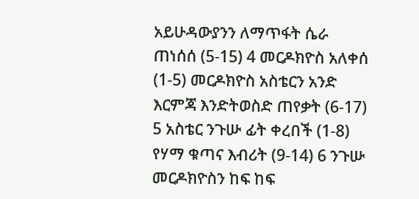አይሁዳውያንን ለማጥፋት ሴራ ጠነሰሰ (5-15) 4 መርዶክዮስ አለቀሰ (1-5) መርዶክዮስ አስቴርን አንድ እርምጃ እንድትወስድ ጠየቃት (6-17) 5 አስቴር ንጉሡ ፊት ቀረበች (1-8) የሃማ ቁጣና እብሪት (9-14) 6 ንጉሡ መርዶክዮስን ከፍ ከፍ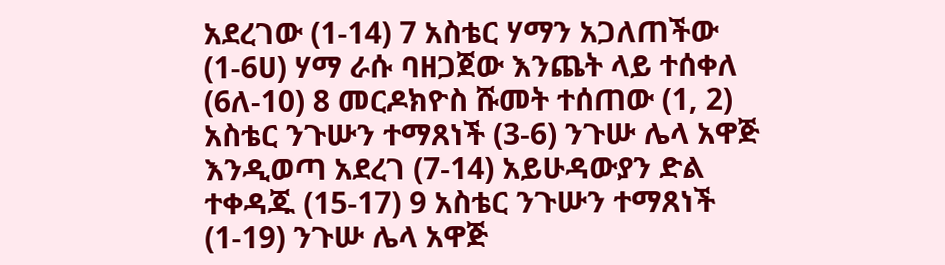አደረገው (1-14) 7 አስቴር ሃማን አጋለጠችው (1-6ሀ) ሃማ ራሱ ባዘጋጀው እንጨት ላይ ተሰቀለ (6ለ-10) 8 መርዶክዮስ ሹመት ተሰጠው (1, 2) አስቴር ንጉሡን ተማጸነች (3-6) ንጉሡ ሌላ አዋጅ እንዲወጣ አደረገ (7-14) አይሁዳውያን ድል ተቀዳጁ (15-17) 9 አስቴር ንጉሡን ተማጸነች (1-19) ንጉሡ ሌላ አዋጅ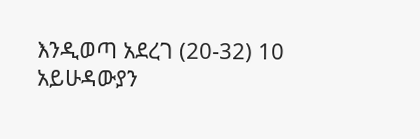እንዲወጣ አደረገ (20-32) 10 አይሁዳውያን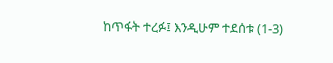ከጥፋት ተረፉ፤ እንዲሁም ተደሰቱ (1-3)